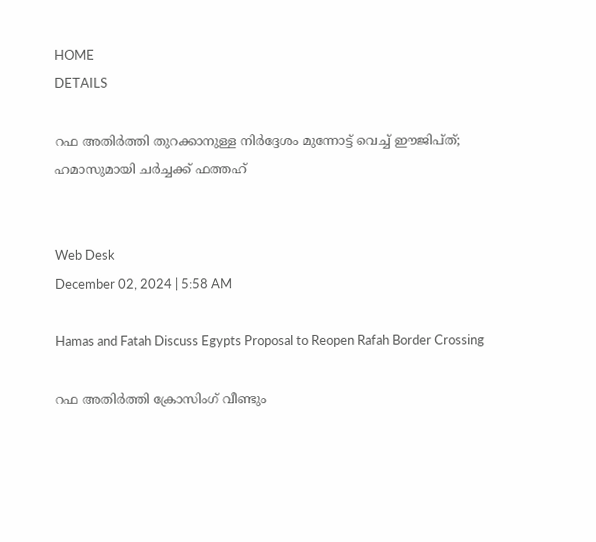HOME
DETAILS

റഫ അതിര്‍ത്തി തുറക്കാനുള്ള നിര്‍ദ്ദേശം മുന്നോട്ട് വെച്ച് ഈജിപ്ത്;  ഹമാസുമായി ചര്‍ച്ചക്ക് ഫത്തഹ്


Web Desk
December 02, 2024 | 5:58 AM

Hamas and Fatah Discuss Egypts Proposal to Reopen Rafah Border Crossing

റഫ അതിര്‍ത്തി ക്രോസിംഗ് വീണ്ടും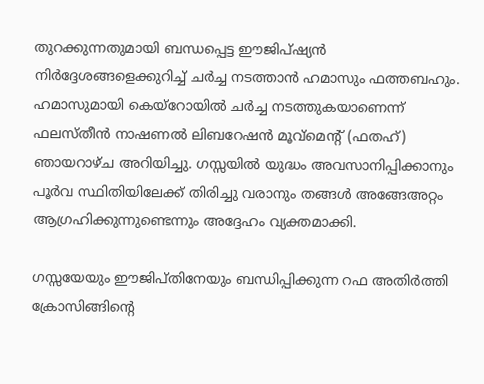തുറക്കുന്നതുമായി ബന്ധപ്പെട്ട ഈജിപ്ഷ്യന്‍ നിര്‍ദ്ദേശങ്ങളെക്കുറിച്ച് ചര്‍ച്ച നടത്താന്‍ ഹമാസും ഫത്തബഹും. ഹമാസുമായി കെയ്‌റോയില്‍ ചര്‍ച്ച നടത്തുകയാണെന്ന് ഫലസ്തീന്‍ നാഷണല്‍ ലിബറേഷന്‍ മൂവ്‌മെന്റ് (ഫതഹ്) ഞായറാഴ്ച അറിയിച്ചു. ഗസ്സയില്‍ യുദ്ധം അവസാനിപ്പിക്കാനും പൂര്‍വ സ്ഥിതിയിലേക്ക് തിരിച്ചു വരാനും തങ്ങള്‍ അങ്ങേഅറ്റം ആഗ്രഹിക്കുന്നുണ്ടെന്നും അദ്ദേഹം വ്യക്തമാക്കി.

ഗസ്സയേയും ഈജിപ്തിനേയും ബന്ധിപ്പിക്കുന്ന റഫ അതിര്‍ത്തി ക്രോസിങ്ങിന്റെ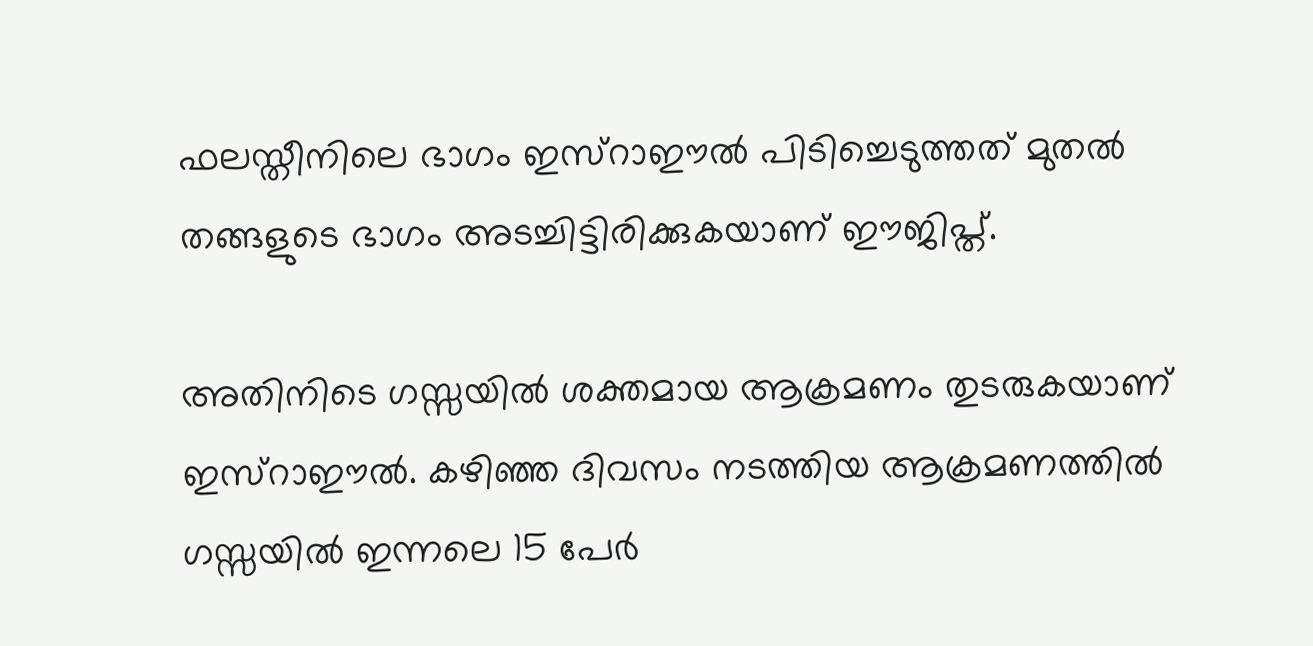ഫലസ്തീനിലെ ഭാഗം ഇസ്‌റാഈല്‍ പിടിച്ചെടുത്തത് മുതല്‍ തങ്ങളുടെ ഭാഗം അടച്ചിട്ടിരിക്കുകയാണ് ഈജിപ്ത്.

അതിനിടെ ഗസ്സയില്‍ ശക്തമായ ആക്രമണം തുടരുകയാണ് ഇസ്‌റാഈല്‍. കഴിഞ്ഞ ദിവസം നടത്തിയ ആക്രമണത്തില്‍ ഗസ്സയില്‍ ഇന്നലെ 15 പേര്‍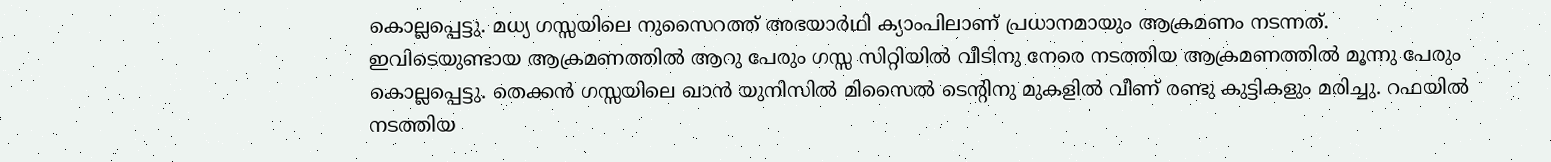കൊല്ലപ്പെട്ടു. മധ്യ ഗസ്സയിലെ നുസൈറത്ത് അഭയാര്‍ഥി ക്യാംപിലാണ് പ്രധാനമായും ആക്രമണം നടന്നത്. ഇവിടെയുണ്ടായ ആക്രമണത്തില്‍ ആറു പേരും ഗസ്സ സിറ്റിയില്‍ വീടിനു നേരെ നടത്തിയ ആക്രമണത്തില്‍ മൂന്നു പേരും കൊല്ലപ്പെട്ടു. തെക്കന്‍ ഗസ്സയിലെ ഖാന്‍ യുനിസില്‍ മിസൈല്‍ ടെന്റിനു മുകളില്‍ വീണ് രണ്ടു കുട്ടികളും മരിച്ചു. റഫയില്‍ നടത്തിയ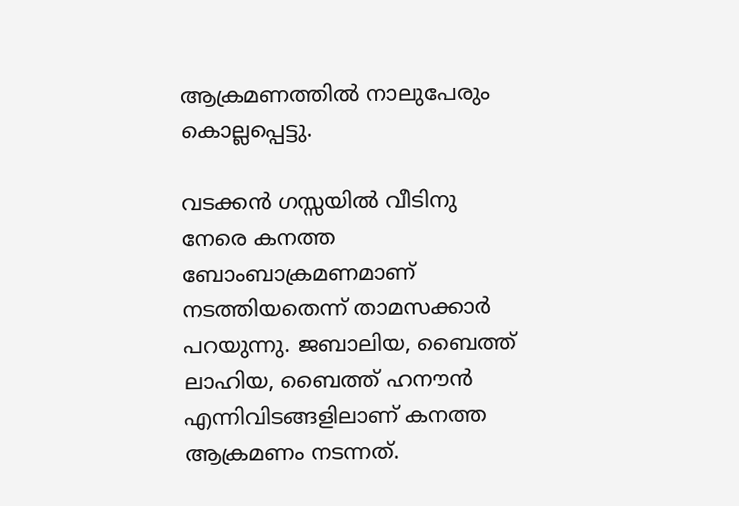ആക്രമണത്തില്‍ നാലുപേരും കൊല്ലപ്പെട്ടു.

വടക്കന്‍ ഗസ്സയില്‍ വീടിനു നേരെ കനത്ത ബോംബാക്രമണമാണ് നടത്തിയതെന്ന് താമസക്കാര്‍ പറയുന്നു. ജബാലിയ, ബൈത്ത് ലാഹിയ, ബൈത്ത് ഹനൗന്‍ എന്നിവിടങ്ങളിലാണ് കനത്ത ആക്രമണം നടന്നത്.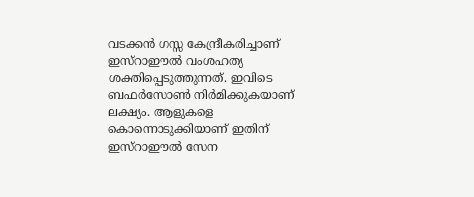വടക്കന്‍ ഗസ്സ കേന്ദ്രീകരിച്ചാണ് ഇസ്‌റാഈല്‍ വംശഹത്യ ശക്തിപ്പെടുത്തുന്നത്. ഇവിടെ ബഫര്‍സോണ്‍ നിര്‍മിക്കുകയാണ് ലക്ഷ്യം. ആളുകളെ കൊന്നൊടുക്കിയാണ് ഇതിന് ഇസ്‌റാഈല്‍ സേന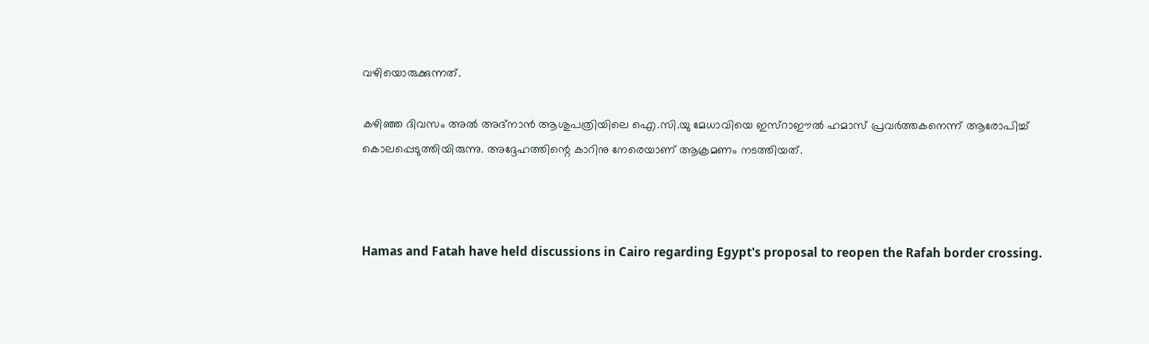വഴിയൊരുക്കുന്നത്.

കഴിഞ്ഞ ദിവസം അല്‍ അദ്‌നാന്‍ ആശുപത്രിയിലെ ഐ.സി.യു മേധാവിയെ ഇസ്‌റാഈല്‍ ഹമാസ് പ്രവര്‍ത്തകനെന്ന് ആരോപിച്ച് കൊലപ്പെടുത്തിയിരുന്നു. അദ്ദേഹത്തിന്റെ കാറിനു നേരെയാണ് ആക്രമണം നടത്തിയത്.



Hamas and Fatah have held discussions in Cairo regarding Egypt's proposal to reopen the Rafah border crossing.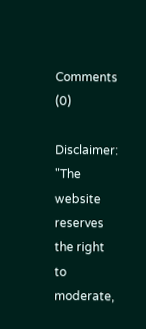Comments (0)

Disclaimer: "The website reserves the right to moderate,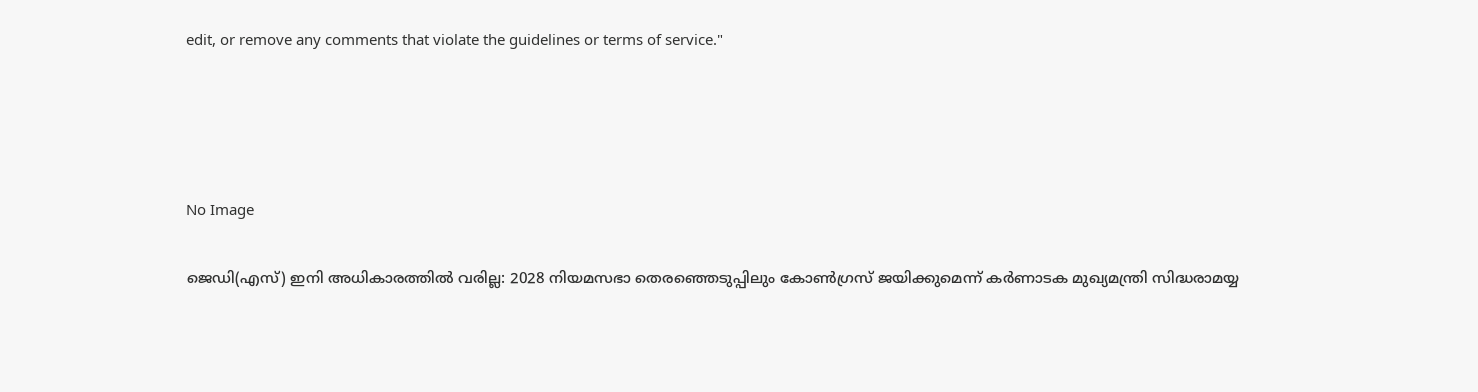edit, or remove any comments that violate the guidelines or terms of service."




No Image

ജെഡി(എസ്) ഇനി അധികാരത്തിൽ വരില്ല: 2028 നിയമസഭാ തെരഞ്ഞെടുപ്പിലും കോൺഗ്രസ് ജയിക്കുമെന്ന് കർണാടക മുഖ്യമന്ത്രി സിദ്ധരാമയ്യ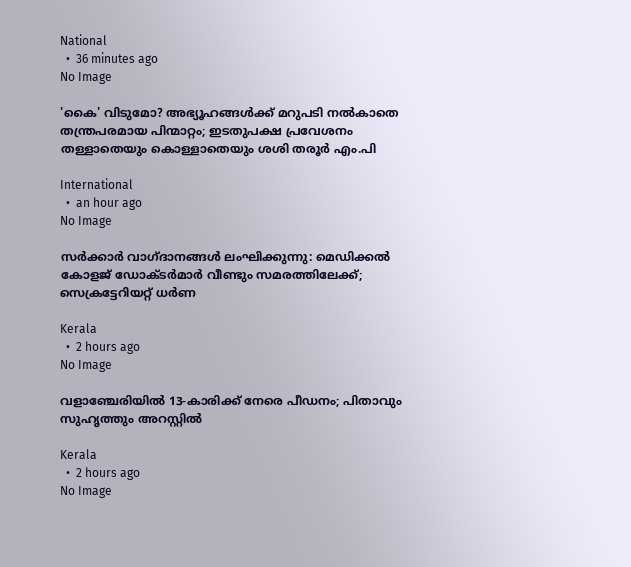National
  •  36 minutes ago
No Image

'കൈ' വിടുമോ? അഭ്യൂഹങ്ങൾക്ക് മറുപടി നൽകാതെ തന്ത്രപരമായ പിന്മാറ്റം; ഇടതുപക്ഷ പ്രവേശനം തള്ളാതെയും കൊള്ളാതെയും ശശി തരൂർ എം.പി

International
  •  an hour ago
No Image

സർക്കാർ വാഗ്ദാനങ്ങൾ ലംഘിക്കുന്നു: മെഡിക്കൽ കോളജ് ഡോക്ടർമാർ വീണ്ടും സമരത്തിലേക്ക്; സെക്രട്ടേറിയറ്റ് ധർണ

Kerala
  •  2 hours ago
No Image

വളാഞ്ചേരിയിൽ 13-കാരിക്ക് നേരെ പീഡനം; പിതാവും സുഹൃത്തും അറസ്റ്റിൽ

Kerala
  •  2 hours ago
No Image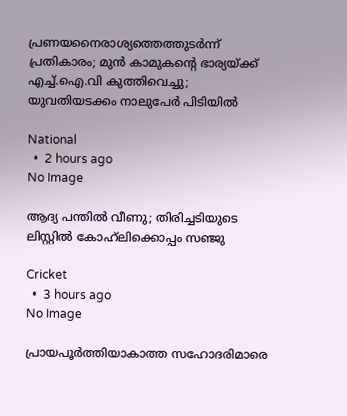പ്രണയനൈരാശ്യത്തെത്തുടർന്ന് പ്രതികാരം; മുൻ കാമുകന്റെ ഭാര്യയ്ക്ക് എച്ച്.ഐ.വി കുത്തിവെച്ചു; യുവതിയടക്കം നാലുപേർ പിടിയിൽ

National
  •  2 hours ago
No Image

ആദ്യ പന്തിൽ വീണു; തിരിച്ചടിയുടെ ലിസ്റ്റിൽ കോഹ്‌ലിക്കൊപ്പം സഞ്ജു

Cricket
  •  3 hours ago
No Image

പ്രായപൂർത്തിയാകാത്ത സഹോദരിമാരെ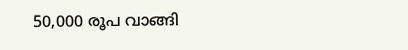50,000 രൂപ വാങ്ങി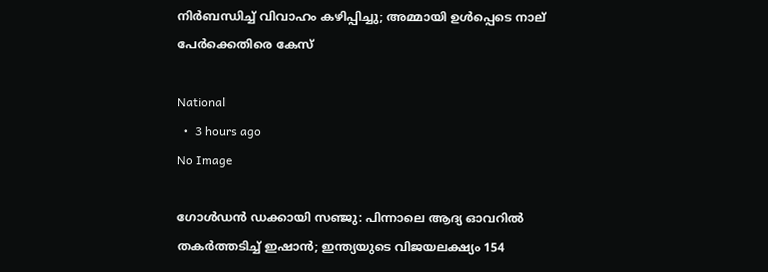നിർബന്ധിച്ച് വിവാഹം കഴിപ്പിച്ചു; അമ്മായി ഉൾപ്പെടെ നാല് പേർക്കെതിരെ കേസ്

National
  •  3 hours ago
No Image

ഗോൾഡൻ ഡക്കായി സഞ്ജു: പിന്നാലെ ആദ്യ ഓവറിൽ തകർത്തടിച്ച് ഇഷാൻ; ഇന്ത്യയുടെ വിജയലക്ഷ്യം 154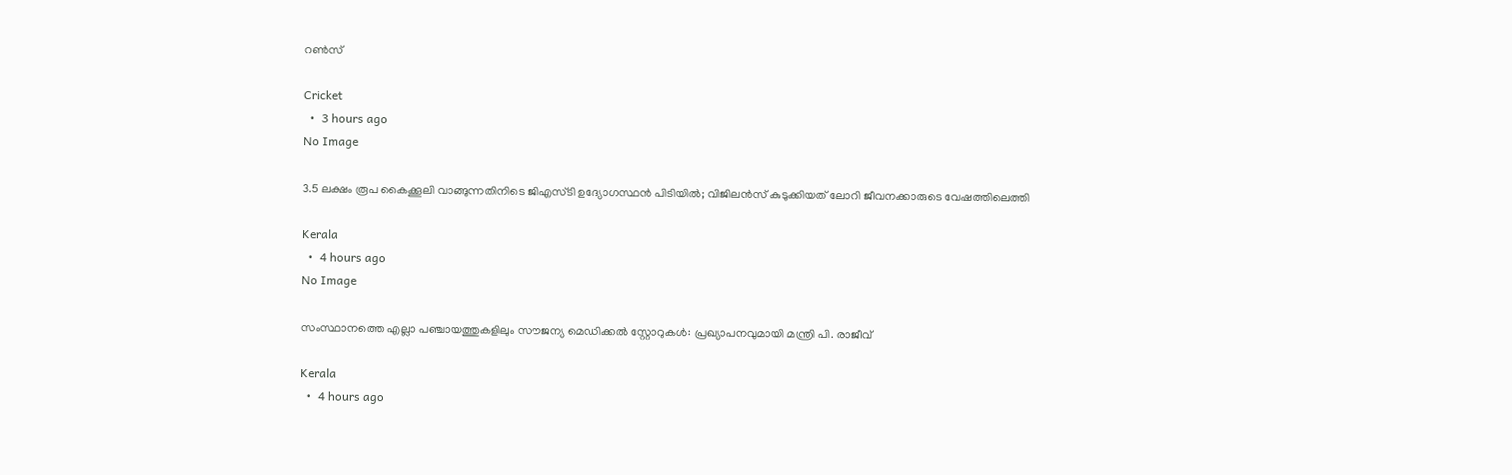റൺസ്

Cricket
  •  3 hours ago
No Image

3.5 ലക്ഷം രൂപ കൈക്കൂലി വാങ്ങുന്നതിനിടെ ജിഎസ്ടി ഉദ്യോഗസ്ഥൻ പിടിയിൽ; വിജിലൻസ് കുടുക്കിയത് ലോറി ജീവനക്കാരുടെ വേഷത്തിലെത്തി

Kerala
  •  4 hours ago
No Image

സംസ്ഥാനത്തെ എല്ലാ പഞ്ചായത്തുകളിലും സൗജന്യ മെഡിക്കൽ സ്റ്റോറുകൾ: പ്രഖ്യാപനവുമായി മന്ത്രി പി. രാജീവ് ‌

Kerala
  •  4 hours ago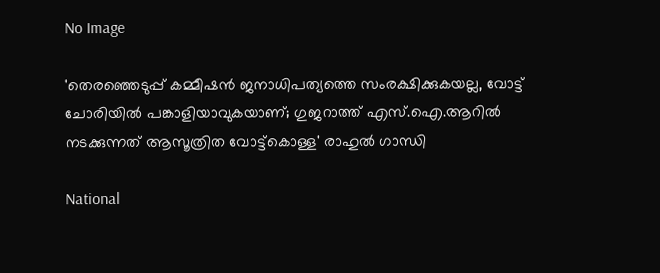No Image

'തെരഞ്ഞെടുപ്പ് കമ്മീഷൻ ജനാധിപത്യത്തെ സംരക്ഷിക്കുകയല്ല, വോട്ട് ചോരിയിൽ പങ്കാളിയാവുകയാണ്; ഗുജറാത്ത് എസ്.ഐ.ആറിൽ നടക്കുന്നത് ആസൂത്രിത വോട്ട്‌കൊള്ള' രാഹുൽ ഗാന്ധി

National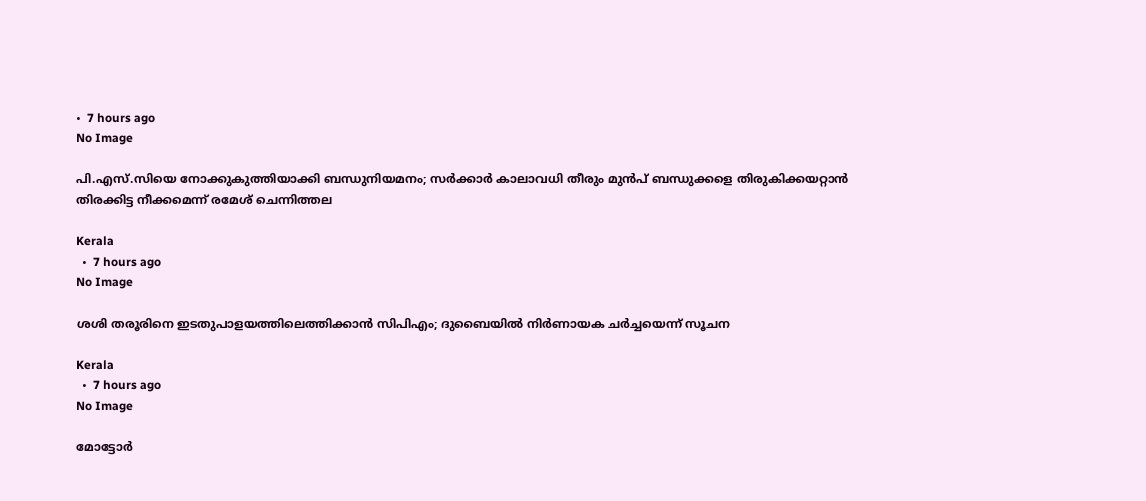•  7 hours ago
No Image

പി.എസ്.സിയെ നോക്കുകുത്തിയാക്കി ബന്ധുനിയമനം; സർക്കാർ കാലാവധി തീരും മുൻപ് ബന്ധുക്കളെ തിരുകിക്കയറ്റാൻ തിരക്കിട്ട നീക്കമെന്ന് രമേശ് ചെന്നിത്തല

Kerala
  •  7 hours ago
No Image

ശശി തരൂരിനെ ഇടതുപാളയത്തിലെത്തിക്കാൻ സിപിഎം; ദുബൈയിൽ നിർണായക ചർച്ചയെന്ന് സൂചന

Kerala
  •  7 hours ago
No Image

മോട്ടോര്‍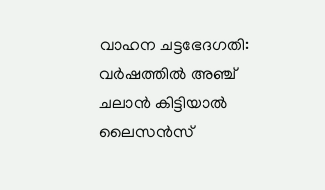വാഹന ചട്ടഭേദഗതി: വര്‍ഷത്തില്‍ അഞ്ച് ചലാന്‍ കിട്ടിയാല്‍ ലൈസന്‍സ്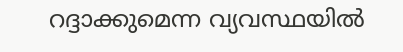റദ്ദാക്കുമെന്ന വ്യവസ്ഥയില്‍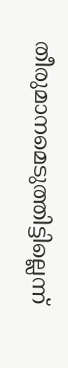തീരുമാനമെടുത്തിട്ടില്ലെന്ന്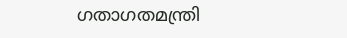ഗതാഗതമന്ത്രി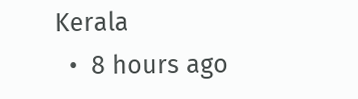Kerala
  •  8 hours ago